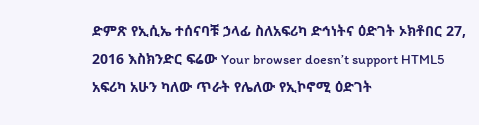ድምጽ የኢሲኤ ተሰናባቹ ኃላፊ ስለአፍሪካ ድኅነትና ዕድገት ኦክቶበር 27, 2016 እስክንድር ፍሬው Your browser doesn’t support HTML5 አፍሪካ አሁን ካለው ጥራት የሌለው የኢኮኖሚ ዕድገት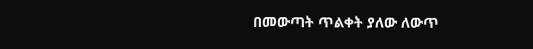በመውጣት ጥልቀት ያለው ለውጥ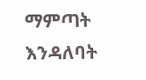ማምጣት እንዳለባት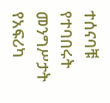ተሰናባቹ የተባበሩት መንግሥታት የአፍሪካ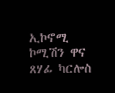ኢኮኖሚ ኮሚሽን ዋና ጸሃፊ ካርሎስ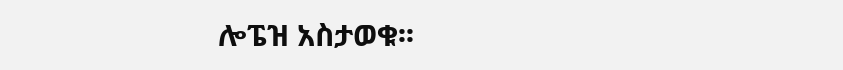ሎፔዝ አስታወቁ፡፡